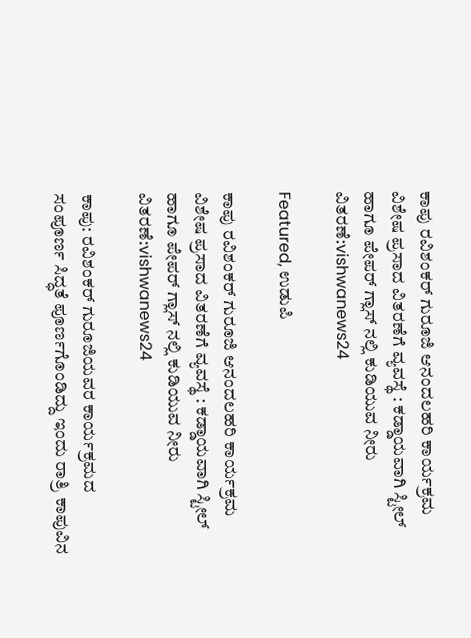ಕಾಪು ರವಿಶಂಕರ್ ಗುರೂಜಿ ಆನಂದಲಹರಿ ಕಾರ್ಯಕ್ರಮ ವಿಶೇಷ ಪ್ರಸಾದ ವಿತರಣೆಗೆ ವ್ಯವಸ್ಥೆ : ಕಡ್ಡಾಯವಾಗಿ ಸ್ಟೀಲ್ ಹಾಗೂ ಪೇಪರ್ ಗ್ಲಾಸ್ ನಲ್ಲಿ ಕುಡಿಯುವ ನೀರು ವಿತರಣೆ:vishwanews24

Featured, ಉಡುಪಿ

ಕಾಪು ರವಿಶಂಕರ್ ಗುರೂಜಿ ಆನಂದಲಹರಿ ಕಾರ್ಯಕ್ರಮ ವಿಶೇಷ ಪ್ರಸಾದ ವಿತರಣೆಗೆ ವ್ಯವಸ್ಥೆ : ಕಡ್ಡಾಯವಾಗಿ ಸ್ಟೀಲ್ ಹಾಗೂ ಪೇಪರ್ ಗ್ಲಾಸ್ ನಲ್ಲಿ ಕುಡಿಯುವ ನೀರು ವಿತರಣೆ:vishwanews24

ಕಾಪು: ರವಿಶಂಕರ್ ಗುರೂಜಿಯವರ ಕಾರ್ಯಕ್ರಮದ ಸಂಪೂರ್ಣ ಸಿದ್ಧತೆ ಪೂರ್ಣಗೊಂಡಿದ್ದು ಇಂದು ರಾತ್ರಿ ಕಾಪುವಿನ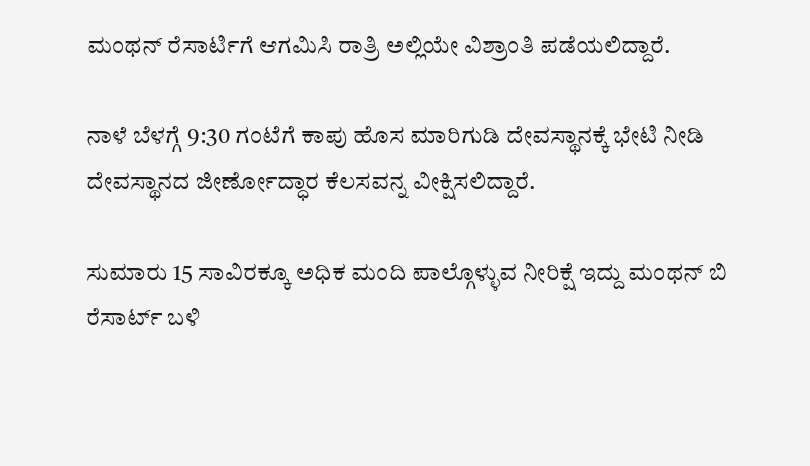ಮಂಥನ್ ರೆಸಾರ್ಟಿಗೆ ಆಗಮಿಸಿ ರಾತ್ರಿ ಅಲ್ಲಿಯೇ ವಿಶ್ರಾಂತಿ ಪಡೆಯಲಿದ್ದಾರೆ.

ನಾಳೆ ಬೆಳಗ್ಗೆ 9:30 ಗಂಟೆಗೆ ಕಾಪು ಹೊಸ ಮಾರಿಗುಡಿ ದೇವಸ್ಥಾನಕ್ಕೆ ಭೇಟಿ ನೀಡಿ ದೇವಸ್ಥಾನದ ಜೀರ್ಣೋದ್ಧಾರ ಕೆಲಸವನ್ನ ವೀಕ್ಷಿಸಲಿದ್ದಾರೆ.

ಸುಮಾರು 15 ಸಾವಿರಕ್ಕೂ ಅಧಿಕ ಮಂದಿ ಪಾಲ್ಗೊಳ್ಳುವ ನೀರಿಕ್ಷೆ ಇದ್ದು ಮಂಥನ್ ಬಿ ರೆಸಾರ್ಟ್ ಬಳಿ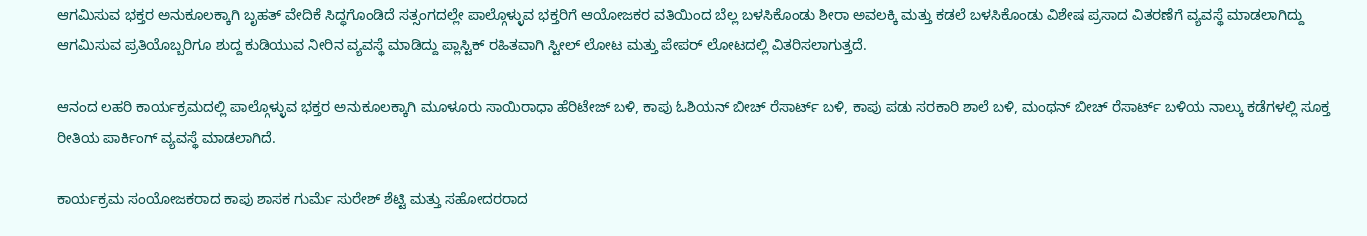ಆಗಮಿಸುವ ಭಕ್ತರ ಅನುಕೂಲಕ್ಕಾಗಿ ಬೃಹತ್ ವೇದಿಕೆ ಸಿದ್ಧಗೊಂಡಿದೆ ಸತ್ಸಂಗದಲ್ಲೇ ಪಾಲ್ಗೊಳ್ಳುವ ಭಕ್ತರಿಗೆ ಆಯೋಜಕರ ವತಿಯಿಂದ ಬೆಲ್ಲ ಬಳಸಿಕೊಂಡು ಶೀರಾ ಅವಲಕ್ಕಿ ಮತ್ತು ಕಡಲೆ ಬಳಸಿಕೊಂಡು ವಿಶೇಷ ಪ್ರಸಾದ ವಿತರಣೆಗೆ ವ್ಯವಸ್ಥೆ ಮಾಡಲಾಗಿದ್ದು ಆಗಮಿಸುವ ಪ್ರತಿಯೊಬ್ಬರಿಗೂ ಶುದ್ದ ಕುಡಿಯುವ ನೀರಿನ ವ್ಯವಸ್ಥೆ ಮಾಡಿದ್ದು ಪ್ಲಾಸ್ಟಿಕ್ ರಹಿತವಾಗಿ ಸ್ಟೀಲ್ ಲೋಟ ಮತ್ತು ಪೇಪರ್ ಲೋಟದಲ್ಲಿ ವಿತರಿಸಲಾಗುತ್ತದೆ.

ಆನಂದ ಲಹರಿ ಕಾರ್ಯಕ್ರಮದಲ್ಲಿ ಪಾಲ್ಗೊಳ್ಳುವ ಭಕ್ತರ ಅನುಕೂಲಕ್ಕಾಗಿ ಮೂಳೂರು ಸಾಯಿರಾಧಾ ಹೆರಿಟೇಜ್ ಬಳಿ, ಕಾಪು ಓಶಿಯನ್ ಬೀಚ್ ರೆಸಾರ್ಟ್ ಬಳಿ, ಕಾಪು ಪಡು ಸರಕಾರಿ ಶಾಲೆ ಬಳಿ, ಮಂಥನ್ ಬೀಚ್ ರೆಸಾರ್ಟ್ ಬಳಿಯ ನಾಲ್ಕು ಕಡೆಗಳಲ್ಲಿ ಸೂಕ್ತ ರೀತಿಯ ಪಾರ್ಕಿಂಗ್ ವ್ಯವಸ್ಥೆ ಮಾಡಲಾಗಿದೆ.

ಕಾರ್ಯಕ್ರಮ ಸಂಯೋಜಕರಾದ ಕಾಪು ಶಾಸಕ ಗುರ್ಮೆ ಸುರೇಶ್ ಶೆಟ್ಟಿ ಮತ್ತು ಸಹೋದರರಾದ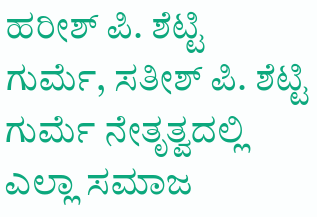ಹರೀಶ್ ಪಿ. ಶೆಟ್ಟಿ ಗುರ್ಮೆ, ಸತೀಶ್ ಪಿ. ಶೆಟ್ಟಿ ಗುರ್ಮೆ ನೇತೃತ್ವದಲ್ಲಿ ಎಲ್ಲಾ ಸಮಾಜ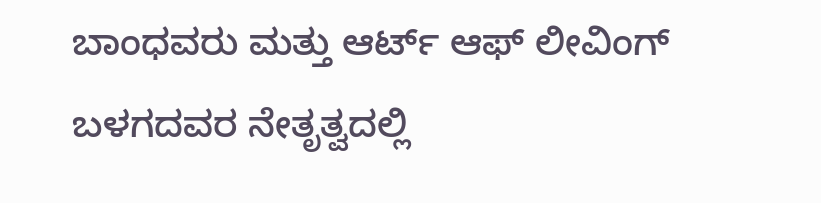ಬಾಂಧವರು ಮತ್ತು ಆರ್ಟ್ ಆಫ್ ಲೀವಿಂಗ್ ಬಳಗದವರ ನೇತೃತ್ವದಲ್ಲಿ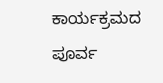ಕಾರ್ಯಕ್ರಮದ ಪೂರ್ವ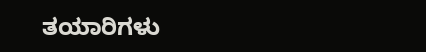ತಯಾರಿಗಳು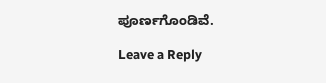ಪೂರ್ಣಗೊಂಡಿವೆ.

Leave a Reply